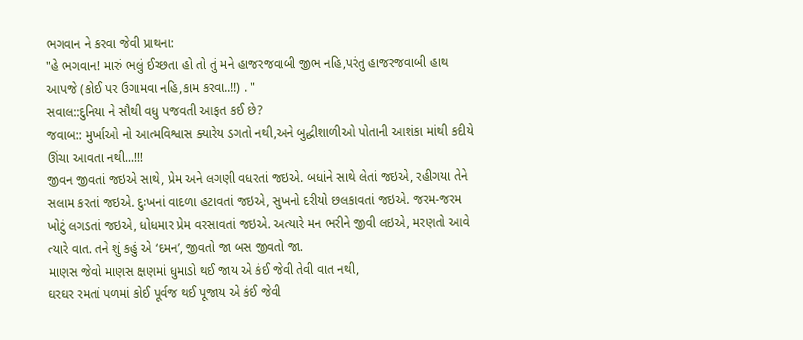ભગવાન ને કરવા જેવી પ્રાથના:
"હે ભગવાન! મારું ભલું ઈચ્છતા હો તો તું મને હાજરજવાબી જીભ નહિ,પરંતુ હાજરજવાબી હાથ આપજે (કોઈ પર ઉગામવા નહિ,કામ કરવા..!!) . "
સવાલ::દુનિયા ને સૌથી વધુ પજવતી આફત કઈ છે?
જવાબ:: મુર્ખાઓ નો આત્મવિશ્વાસ ક્યારેય ડગતો નથી,અને બુદ્ધીશાળીઓ પોતાની આશંકા માંથી કદીયે ઊંચા આવતા નથી...!!!
જીવન જીવતાં જઇએ સાથે, પ્રેમ અને લગણી વધરતાં જઇએ. બધાંને સાથે લેતાં જઇએ, રહીગયા તેને સલામ કરતાં જઇએ. દુઃખનાં વાદળા હટાવતાં જઇએ, સુખનો દરીયો છલકાવતાં જઇએ. જરમ-જરમ ખોટું લગડતાં જઇએ, ધોધમાર પ્રેમ વરસાવતાં જઇએ. અત્યારે મન ભરીને જીવી લઇએ, મરણતો આવે ત્યારે વાત. તને શું કહું એ ‘દમન’, જીવતો જા બસ જીવતો જા.
માણસ જેવો માણસ ક્ષણમાં ધુમાડો થઈ જાય એ કંઈ જેવી તેવી વાત નથી,
ઘરઘર રમતાં પળમાં કોઈ પૂર્વજ થઈ પૂજાય એ કંઈ જેવી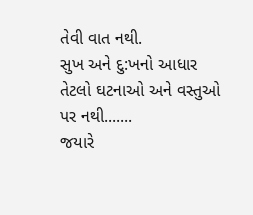તેવી વાત નથી.
સુખ અને દુ:ખનો આધાર
તેટલો ઘટનાઓ અને વસ્તુઓ પર નથી.......
જયારે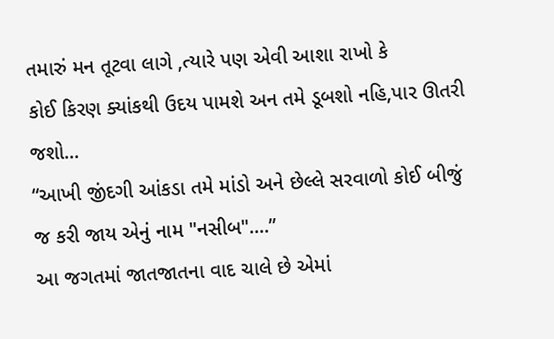તમારું મન તૂટવા લાગે ,ત્યારે પણ એવી આશા રાખો કે
કોઈ કિરણ ક્યાંકથી ઉદય પામશે અન તમે ડૂબશો નહિ,પાર ઊતરી જશો...
“આખી જીંદગી આંકડા તમે માંડો અને છેલ્લે સરવાળો કોઈ બીજું જ કરી જાય એનું નામ "નસીબ"....”
આ જગતમાં જાતજાતના વાદ ચાલે છે એમાં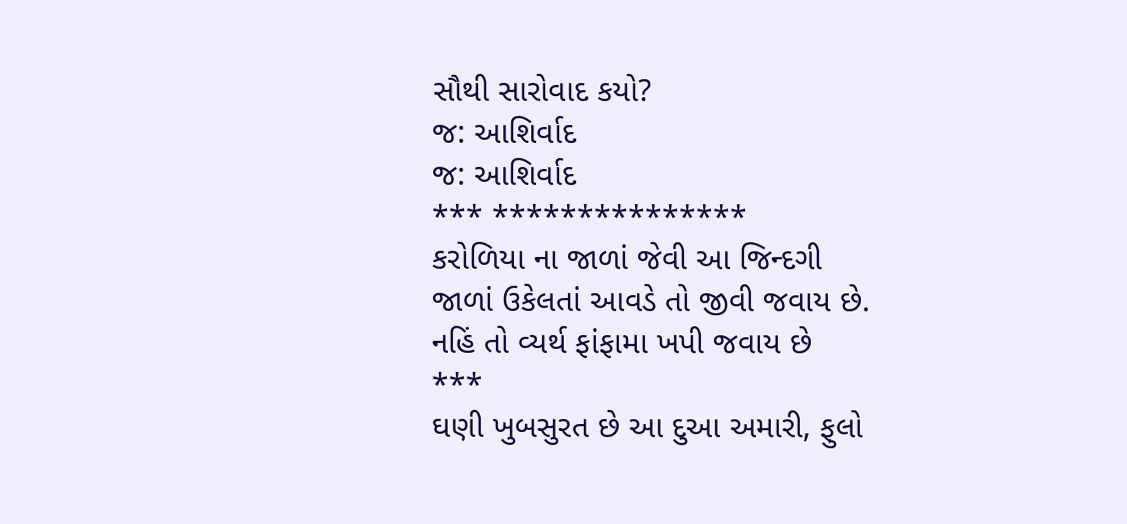સૌથી સારોવાદ કયો?
જ: આશિર્વાદ
જ: આશિર્વાદ
*** ***************
કરોળિયા ના જાળાં જેવી આ જિન્દગી
જાળાં ઉકેલતાં આવડે તો જીવી જવાય છે.
નહિં તો વ્યર્થ ફાંફામા ખપી જવાય છે
***
ઘણી ખુબસુરત છે આ દુઆ અમારી, ફુલો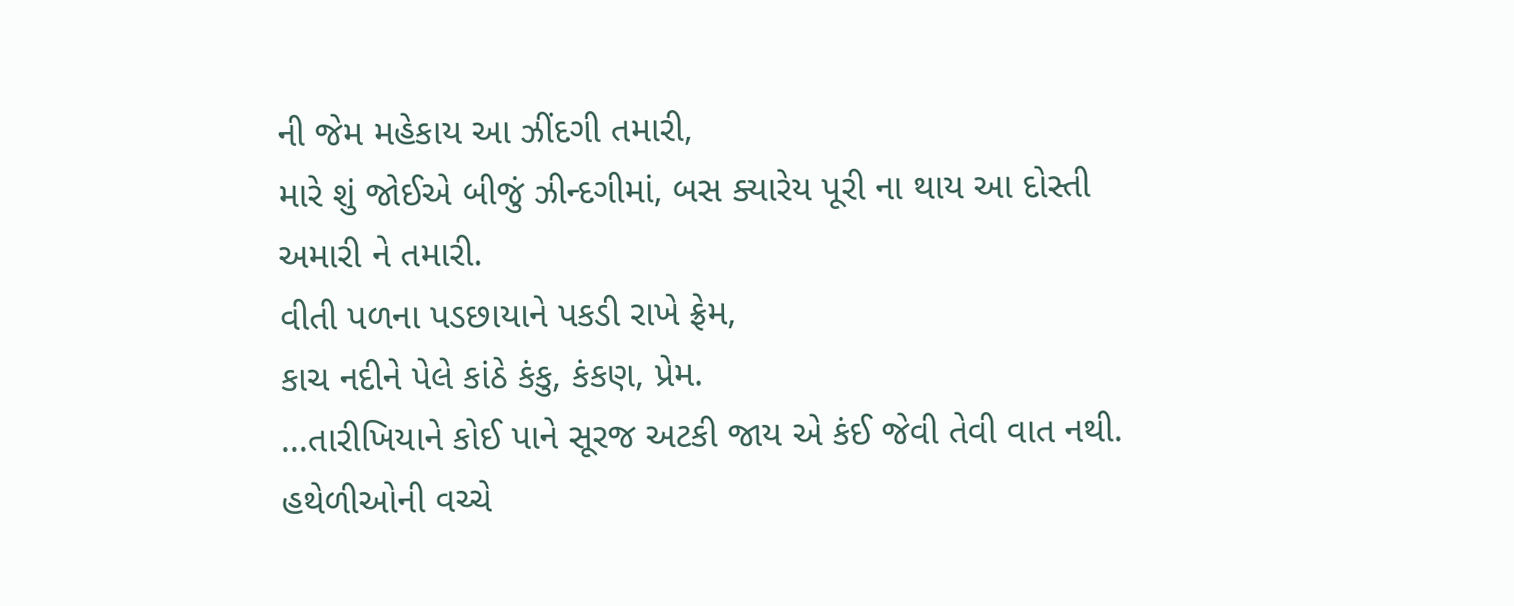ની જેમ મહેકાય આ ઝીંદગી તમારી,
મારે શું જોઈએ બીજું ઝીન્દગીમાં, બસ ક્યારેય પૂરી ના થાય આ દોસ્તી અમારી ને તમારી.
વીતી પળના પડછાયાને પકડી રાખે ફ્રેમ,
કાચ નદીને પેલે કાંઠે કંકુ, કંકણ, પ્રેમ.
...તારીખિયાને કોઈ પાને સૂરજ અટકી જાય એ કંઈ જેવી તેવી વાત નથી.
હથેળીઓની વચ્ચે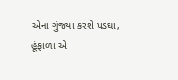એના ગુંજ્યા કરશે પડઘા,
હૂંફાળા એ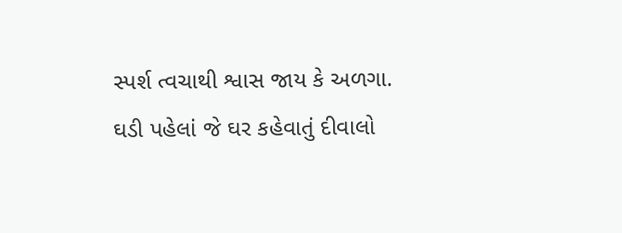સ્પર્શ ત્વચાથી શ્વાસ જાય કે અળગા.
ઘડી પહેલાં જે ઘર કહેવાતું દીવાલો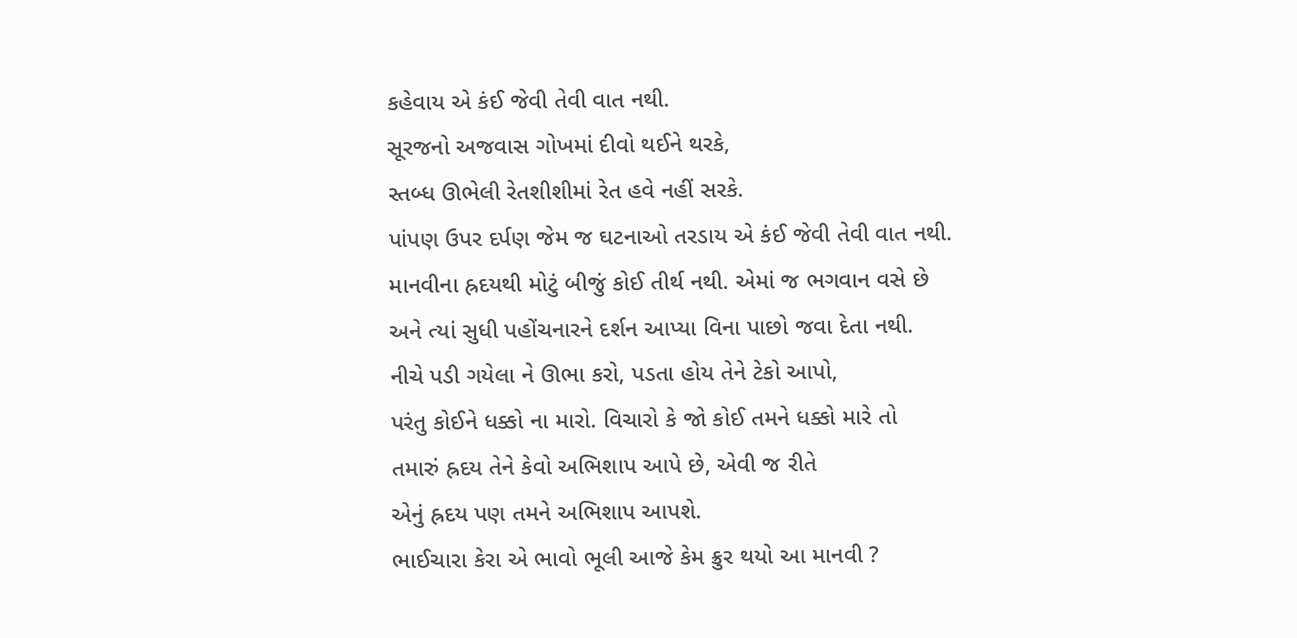કહેવાય એ કંઈ જેવી તેવી વાત નથી.
સૂરજનો અજવાસ ગોખમાં દીવો થઈને થરકે,
સ્તબ્ધ ઊભેલી રેતશીશીમાં રેત હવે નહીં સરકે.
પાંપણ ઉપર દર્પણ જેમ જ ઘટનાઓ તરડાય એ કંઈ જેવી તેવી વાત નથી.
માનવીના હ્રદયથી મોટું બીજું કોઈ તીર્થ નથી. એમાં જ ભગવાન વસે છે
અને ત્યાં સુધી પહોંચનારને દર્શન આપ્યા વિના પાછો જવા દેતા નથી.
નીચે પડી ગયેલા ને ઊભા કરો, પડતા હોય તેને ટેકો આપો,
પરંતુ કોઈને ધક્કો ના મારો. વિચારો કે જો કોઈ તમને ધક્કો મારે તો
તમારું હ્રદય તેને કેવો અભિશાપ આપે છે, એવી જ રીતે
એનું હ્રદય પણ તમને અભિશાપ આપશે.
ભાઈચારા કેરા એ ભાવો ભૂલી આજે કેમ ક્રુર થયો આ માનવી ?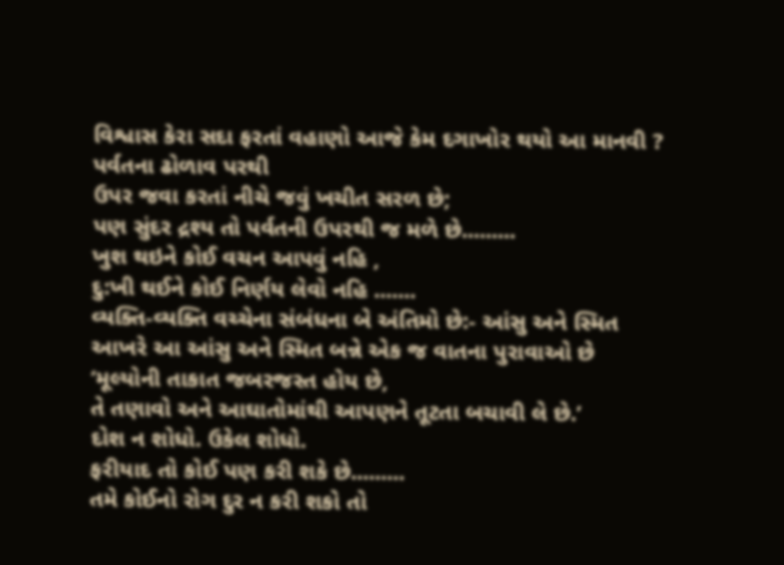વિશ્વાસ કેરા સદા ફરતાં વહાણો આજે કેમ દગાખોર થયો આ માનવી ?
પર્વતના ઢોળાવ પરથી
ઉપર જવા કરતાં નીચે જવું ખચીત સરળ છે;
પણ સુંદર દ્રશ્ય તો પર્વતની ઉપરથી જ મળે છે.........
ખુશ થઇને કોઈ વચન આપવું નહિ ,
દુ:ખી થઈને કોઈ નિર્ણય લેવો નહિ .......
વ્યક્તિ-વ્યક્તિ વચ્ચેના સંબંધના બે અંતિમો છે:- આંસુ અને સ્મિત
આખરે આ આંસુ અને સ્મિત બન્ને એક જ વાતના પુરાવાઓ છે
‘મૂલ્યોની તાકાત જબરજસ્ત હોય છે,
તે તણાવો અને આઘાતોમાંથી આપણને તૂટતા બચાવી લે છે.’
દોશ ન શોધો. ઉકેલ શોધો.
ફરીયાદ તો કોઈ પણ કરી શકે છે.........
તમે કોઈનો રોગ દુર ન કરી શકો તો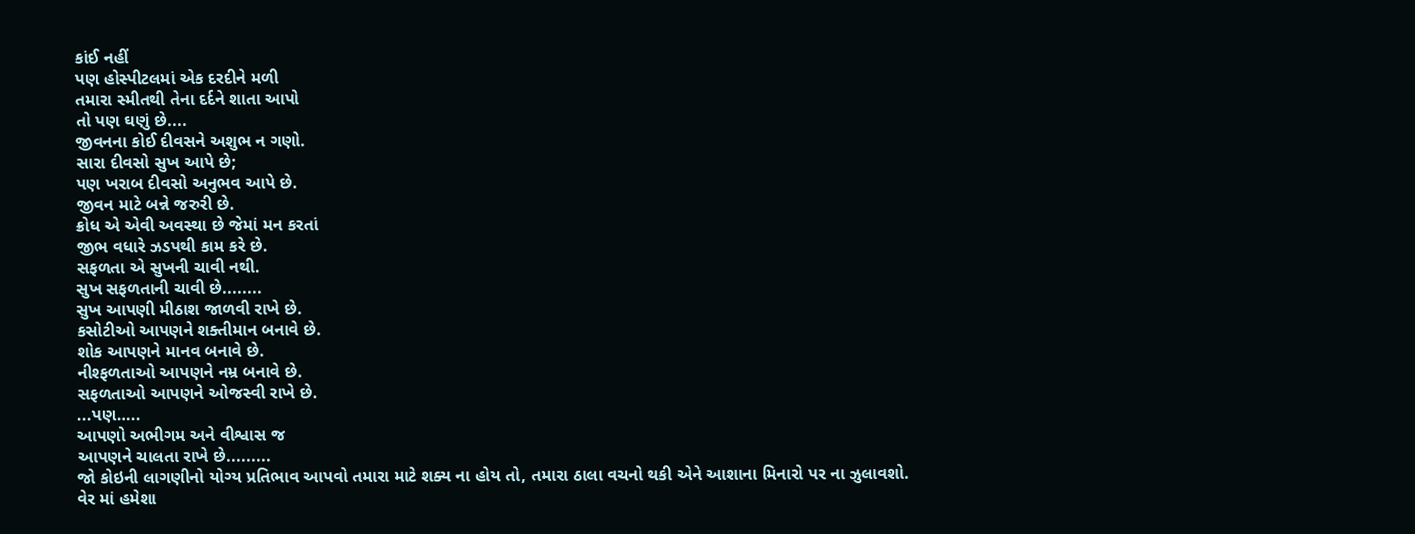કાંઈ નહીં
પણ હોસ્પીટલમાં એક દરદીને મળી
તમારા સ્મીતથી તેના દર્દને શાતા આપો
તો પણ ઘણું છે....
જીવનના કોઈ દીવસને અશુભ ન ગણો.
સારા દીવસો સુખ આપે છે;
પણ ખરાબ દીવસો અનુભવ આપે છે.
જીવન માટે બન્ને જરુરી છે.
ક્રોધ એ એવી અવસ્થા છે જેમાં મન કરતાં
જીભ વધારે ઝડપથી કામ કરે છે.
સફળતા એ સુખની ચાવી નથી.
સુખ સફળતાની ચાવી છે........
સુખ આપણી મીઠાશ જાળવી રાખે છે.
કસોટીઓ આપણને શક્તીમાન બનાવે છે.
શોક આપણને માનવ બનાવે છે.
નીશ્ફળતાઓ આપણને નમ્ર બનાવે છે.
સફળતાઓ આપણને ઓજસ્વી રાખે છે.
...પણ…..
આપણો અભીગમ અને વીશ્વાસ જ
આપણને ચાલતા રાખે છે.........
જો કોઇની લાગણીનો યોગ્ય પ્રતિભાવ આપવો તમારા માટે શક્ય ના હોય તો, તમારા ઠાલા વચનો થકી એને આશાના મિનારો પર ના ઝુલાવશો.
વેર માં હમેશા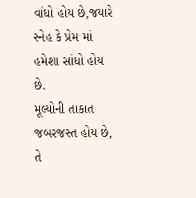વાંધો હોય છે,જયારે સ્નેહ કે પ્રેમ માં હમેશા સાંધો હોય છે.
મૂલ્યોની તાકાત જબરજસ્ત હોય છે,
તે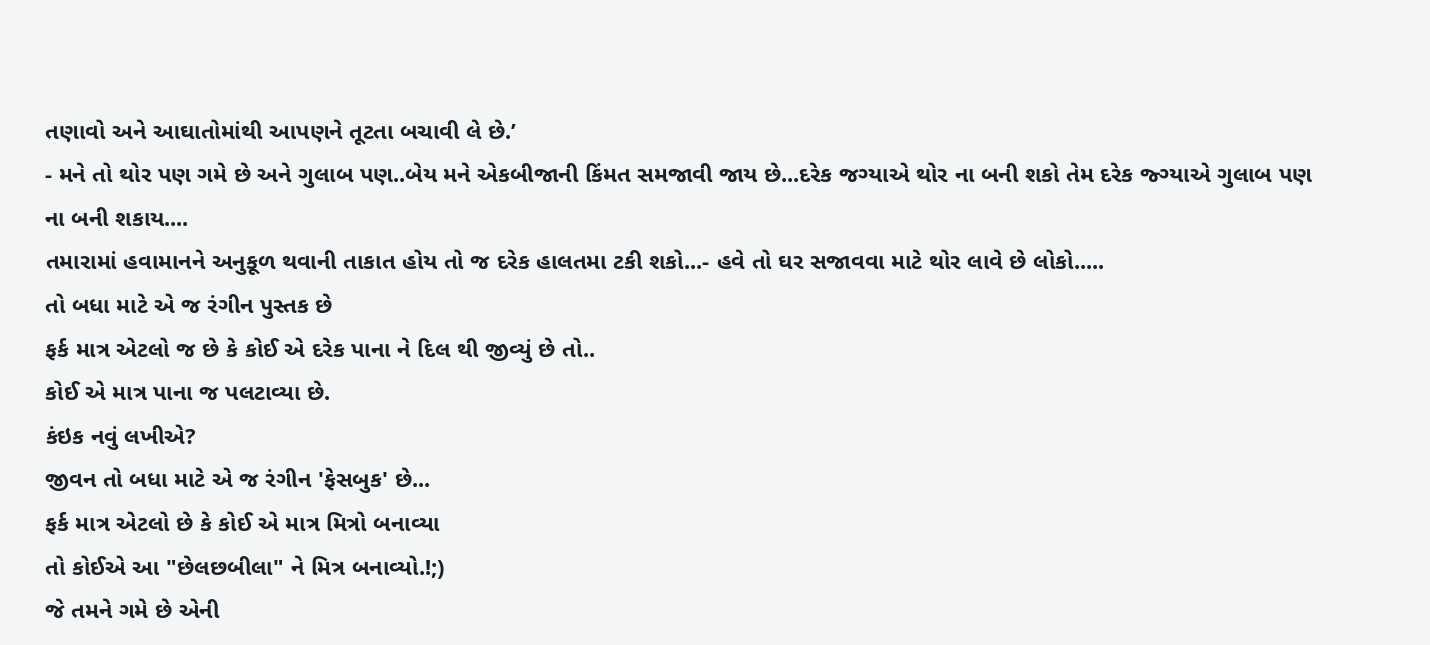તણાવો અને આઘાતોમાંથી આપણને તૂટતા બચાવી લે છે.’
- મને તો થોર પણ ગમે છે અને ગુલાબ પણ..બેય મને એકબીજાની કિંમત સમજાવી જાય છે...દરેક જગ્યાએ થોર ના બની શકો તેમ દરેક જ્ગ્યાએ ગુલાબ પણ ના બની શકાય....
તમારામાં હવામાનને અનુકૂળ થવાની તાકાત હોય તો જ દરેક હાલતમા ટકી શકો...- હવે તો ઘર સજાવવા માટે થોર લાવે છે લોકો.....
તો બધા માટે એ જ રંગીન પુસ્તક છે
ફર્ક માત્ર એટલો જ છે કે કોઈ એ દરેક પાના ને દિલ થી જીવ્યું છે તો..
કોઈ એ માત્ર પાના જ પલટાવ્યા છે.
કંઇક નવું લખીએ?
જીવન તો બધા માટે એ જ રંગીન 'ફેસબુક' છે...
ફર્ક માત્ર એટલો છે કે કોઈ એ માત્ર મિત્રો બનાવ્યા
તો કોઈએ આ "છેલછબીલા" ને મિત્ર બનાવ્યો.!;)
જે તમને ગમે છે એની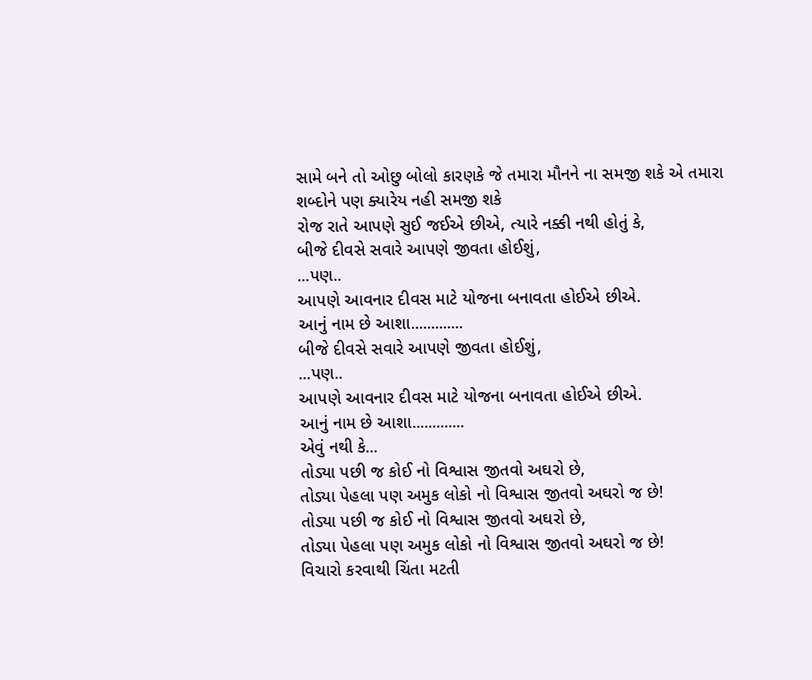સામે બને તો ઓછુ બોલો કારણકે જે તમારા મૌનને ના સમજી શકે એ તમારા શબ્દોને પણ ક્યારેય નહી સમજી શકે
રોજ રાતે આપણે સુઈ જઈએ છીએ, ત્યારે નક્કી નથી હોતું કે,
બીજે દીવસે સવારે આપણે જીવતા હોઈશું,
...પણ..
આપણે આવનાર દીવસ માટે યોજના બનાવતા હોઈએ છીએ.
આનું નામ છે આશા.............
બીજે દીવસે સવારે આપણે જીવતા હોઈશું,
...પણ..
આપણે આવનાર દીવસ માટે યોજના બનાવતા હોઈએ છીએ.
આનું નામ છે આશા.............
એવું નથી કે...
તોડ્યા પછી જ કોઈ નો વિશ્વાસ જીતવો અઘરો છે,
તોડ્યા પેહલા પણ અમુક લોકો નો વિશ્વાસ જીતવો અઘરો જ છે!
તોડ્યા પછી જ કોઈ નો વિશ્વાસ જીતવો અઘરો છે,
તોડ્યા પેહલા પણ અમુક લોકો નો વિશ્વાસ જીતવો અઘરો જ છે!
વિચારો કરવાથી ચિંતા મટતી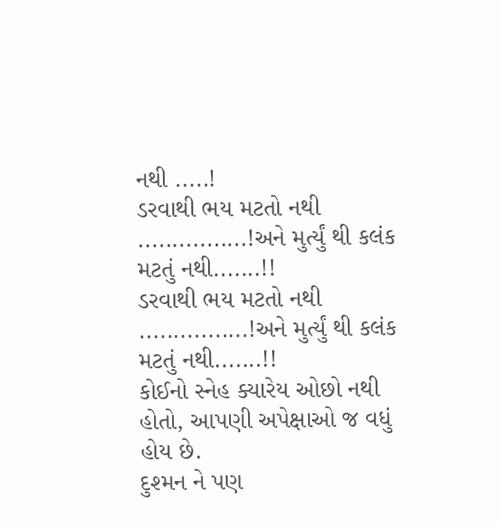નથી .....!
ડરવાથી ભય મટતો નથી ................!અને મુર્ત્યું થી કલંક મટતું નથી.......!!
ડરવાથી ભય મટતો નથી ................!અને મુર્ત્યું થી કલંક મટતું નથી.......!!
કોઈનો સ્નેહ ક્યારેય ઓછો નથી હોતો, આપણી અપેક્ષાઓ જ વધું હોય છે.
દુશ્મન ને પણ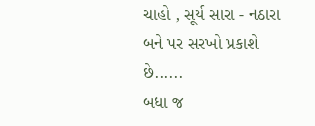ચાહો , સૂર્ય સારા - નઠારા બને પર સરખો પ્રકાશે છે......
બધા જ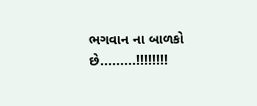ભગવાન ના બાળકો છે.........!!!!!!!!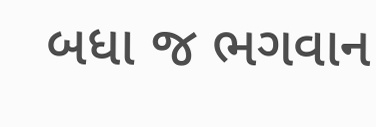બધા જ ભગવાન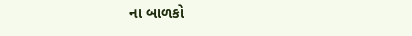ના બાળકો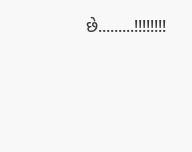છે.........!!!!!!!!